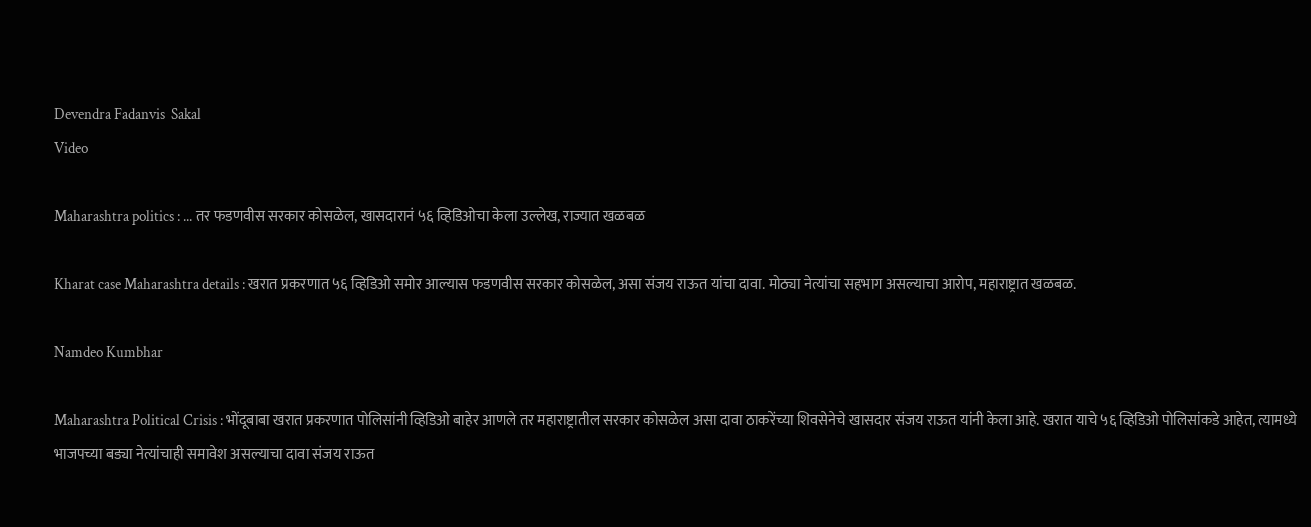Devendra Fadanvis  Sakal
Video

Maharashtra politics : ... तर फडणवीस सरकार कोसळेल, खासदारानं ५६ व्हिडिओचा केला उल्लेख, राज्यात खळबळ

Kharat case Maharashtra details : खरात प्रकरणात ५६ व्हिडिओ समोर आल्यास फडणवीस सरकार कोसळेल, असा संजय राऊत यांचा दावा. मोठ्या नेत्यांचा सहभाग असल्याचा आरोप, महाराष्ट्रात खळबळ.

Namdeo Kumbhar

Maharashtra Political Crisis : भोंदूबाबा खरात प्रकरणात पोलिसांनी व्हिडिओ बाहेर आणले तर महाराष्ट्रातील सरकार कोसळेल असा दावा ठाकरेंच्या शिवसेनेचे खासदार संजय राऊत यांनी केला आहे. खरात याचे ५६ व्हिडिओ पोलिसांकडे आहेत, त्यामध्ये भाजपच्या बड्या नेत्यांचाही समावेश असल्याचा दावा संजय राऊत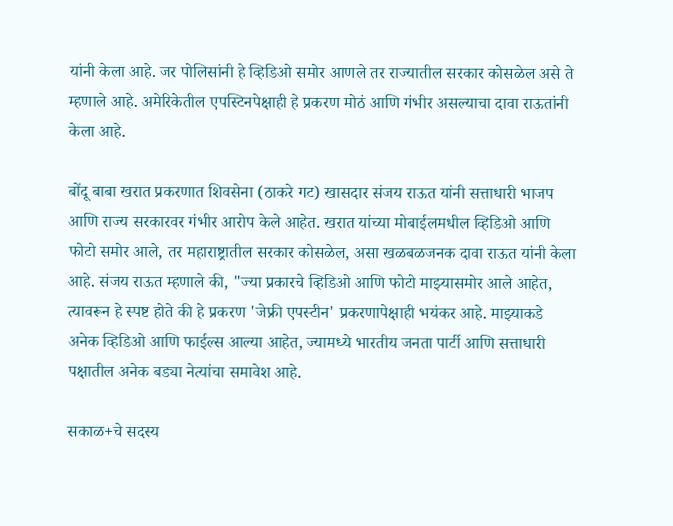यांनी केला आहे. जर पोलिसांनी हे व्हिडिओ समोर आणले तर राज्यातील सरकार कोसळेल असे ते म्हणाले आहे. अमेरिकेतील एपस्टिनपेक्षाही हे प्रकरण मोठं आणि गंभीर असल्याचा दावा राऊतांनी केला आहे.

बोंदू बाबा खरात प्रकरणात शिवसेना (ठाकरे गट) खासदार संजय राऊत यांनी सत्ताधारी भाजप आणि राज्य सरकारवर गंभीर आरोप केले आहेत. खरात यांच्या मोबाईलमधील व्हिडिओ आणि फोटो समोर आले, तर महाराष्ट्रातील सरकार कोसळेल, असा खळबळजनक दावा राऊत यांनी केला आहे. संजय राऊत म्हणाले की, "ज्या प्रकारचे व्हिडिओ आणि फोटो माझ्यासमोर आले आहेत, त्यावरून हे स्पष्ट होते की हे प्रकरण 'जेफ्री एपस्टीन' प्रकरणापेक्षाही भयंकर आहे. माझ्याकडे अनेक व्हिडिओ आणि फाईल्स आल्या आहेत, ज्यामध्ये भारतीय जनता पार्टी आणि सत्ताधारी पक्षातील अनेक बड्या नेत्यांचा समावेश आहे.

सकाळ+चे सदस्य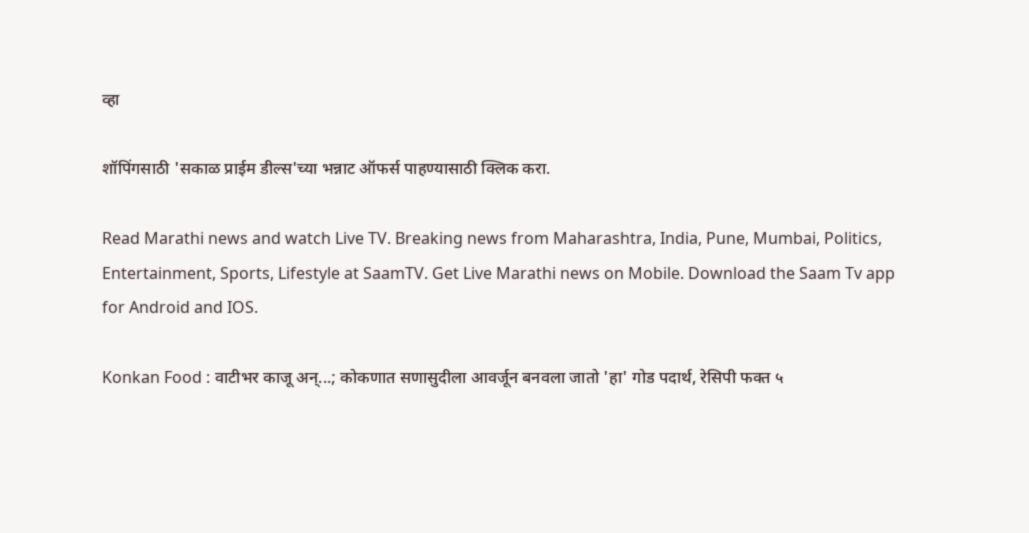व्हा

शॉपिंगसाठी 'सकाळ प्राईम डील्स'च्या भन्नाट ऑफर्स पाहण्यासाठी क्लिक करा.

Read Marathi news and watch Live TV. Breaking news from Maharashtra, India, Pune, Mumbai, Politics, Entertainment, Sports, Lifestyle at SaamTV. Get Live Marathi news on Mobile. Download the Saam Tv app for Android and IOS.

Konkan Food : वाटीभर काजू अन्...; कोकणात सणासुदीला आवर्जून बनवला जातो 'हा' गोड पदार्थ, रेसिपी फक्त ५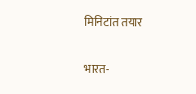मिनिटांत तयार

भारत-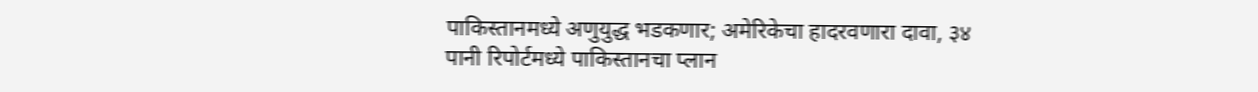पाकिस्तानमध्ये अणुयुद्ध भडकणार; अमेरिकेचा हादरवणारा दावा, ३४ पानी रिपोर्टमध्ये पाकिस्तानचा प्लान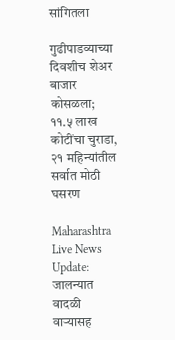सांगितला

गुढीपाडव्याच्या दिवशीच शेअर बाजार कोसळला; ११.५ लाख कोटींचा चुराडा, २१ महिन्यांतील सर्वात मोठी घसरण

Maharashtra Live News Update: जालन्यात वादळी वाऱ्यासह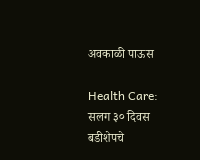अवकाळी पाऊस

Health Care: सलग ३० दिवस बडीशेपचे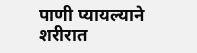पाणी प्यायल्याने शरीरात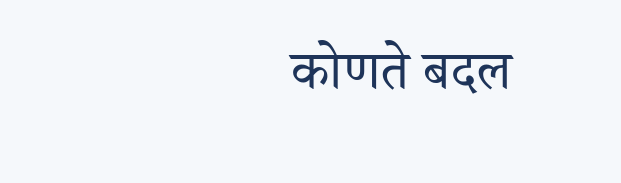कोणते बदल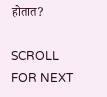होतात?

SCROLL FOR NEXT